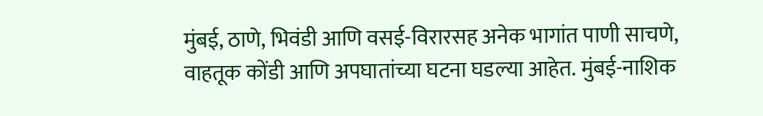मुंबई, ठाणे, भिवंडी आणि वसई-विरारसह अनेक भागांत पाणी साचणे, वाहतूक कोंडी आणि अपघातांच्या घटना घडल्या आहेत. मुंबई-नाशिक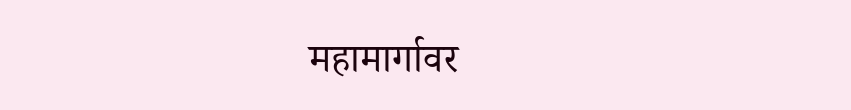महामार्गावर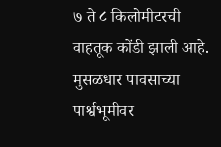७ ते ८ किलोमीटरची वाहतूक कोंडी झाली आहे.
मुसळधार पावसाच्या पार्श्वभूमीवर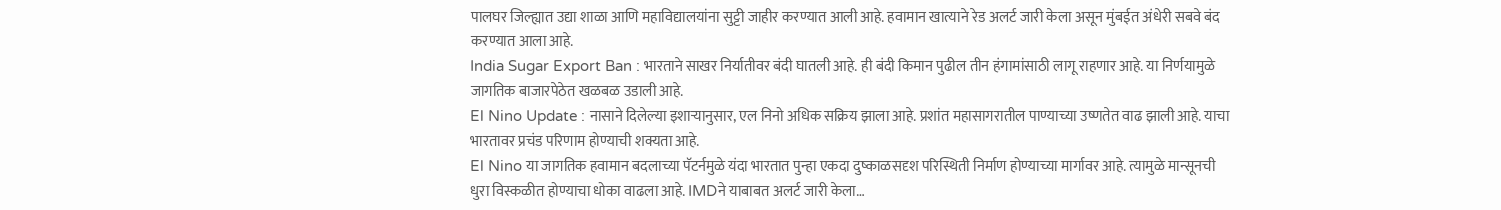पालघर जिल्ह्यात उद्या शाळा आणि महाविद्यालयांना सुट्टी जाहीर करण्यात आली आहे. हवामान खात्याने रेड अलर्ट जारी केला असून मुंबईत अंधेरी सबवे बंद करण्यात आला आहे.
India Sugar Export Ban : भारताने साखर निर्यातीवर बंदी घातली आहे. ही बंदी किमान पुढील तीन हंगामांसाठी लागू राहणार आहे. या निर्णयामुळे जागतिक बाजारपेठेत खळबळ उडाली आहे.
El Nino Update : नासाने दिलेल्या इशाऱ्यानुसार, एल निनो अधिक सक्रिय झाला आहे. प्रशांत महासागरातील पाण्याच्या उष्णतेत वाढ झाली आहे. याचा भारतावर प्रचंड परिणाम होण्याची शक्यता आहे.
El Nino या जागतिक हवामान बदलाच्या पॅटर्नमुळे यंदा भारतात पुन्हा एकदा दुष्काळसदृश परिस्थिती निर्माण होण्याच्या मार्गावर आहे. त्यामुळे मान्सूनची धुरा विस्कळीत होण्याचा धोका वाढला आहे. IMDने याबाबत अलर्ट जारी केला…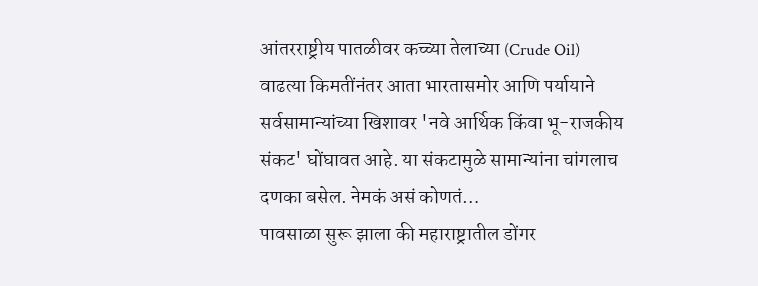आंतरराष्ट्रीय पातळीवर कच्च्या तेलाच्या (Crude Oil) वाढत्या किमतींनंतर आता भारतासमोर आणि पर्यायाने सर्वसामान्यांच्या खिशावर 'नवे आर्थिक किंवा भू-राजकीय संकट' घोंघावत आहे. या संकटामुळे सामान्यांना चांगलाच दणका बसेल. नेमकं असं कोणतं…
पावसाळा सुरू झाला की महाराष्ट्रातील डोंगर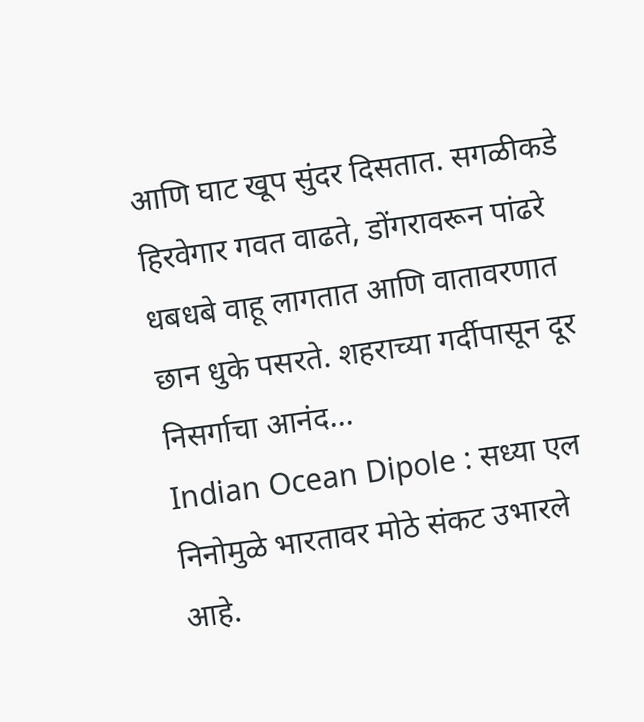आणि घाट खूप सुंदर दिसतात. सगळीकडे हिरवेगार गवत वाढते, डोंगरावरून पांढरे धबधबे वाहू लागतात आणि वातावरणात छान धुके पसरते. शहराच्या गर्दीपासून दूर निसर्गाचा आनंद…
Indian Ocean Dipole : सध्या एल निनोमुळे भारतावर मोठे संकट उभारले आहे.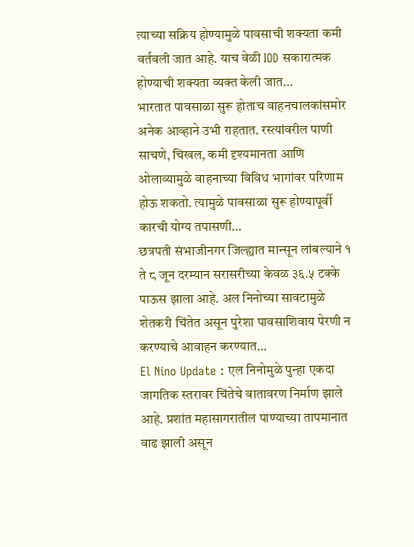त्याच्या सक्रिय होण्यामुळे पावसाची शक्यता कमी वर्तवली जात आहे. याच वेळी IOD सकारात्मक होण्याची शक्यता व्यक्त केली जात…
भारतात पावसाळा सुरू होताच वाहनचालकांसमोर अनेक आव्हाने उभी राहतात. रस्त्यांवरील पाणी साचणे, चिखल, कमी दृश्यमानता आणि ओलाव्यामुळे वाहनाच्या विविध भागांवर परिणाम होऊ शकतो. त्यामुळे पावसाळा सुरू होण्यापूर्वी कारची योग्य तपासणी…
छत्रपती संभाजीनगर जिल्ह्यात मान्सून लांबल्याने १ ते ८ जून दरम्यान सरासरीच्या केवळ ३६.५ टक्के पाऊस झाला आहे. अल निनोच्या सावटामुळे शेतकरी चिंतेत असून पुरेशा पावसाशिवाय पेरणी न करण्याचे आवाहन करण्यात…
El Nino Update : एल निनोमुळे पुन्हा एकदा जागतिक स्तरावर चिंतेचे वातावरण निर्माण झाले आहे. प्रशांत महासागरातील पाण्याच्या तापमानात वाढ झाली असून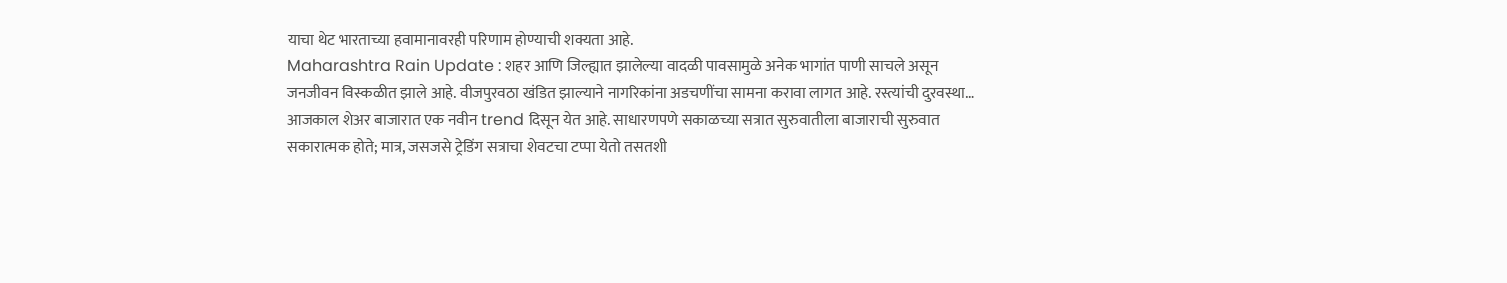याचा थेट भारताच्या हवामानावरही परिणाम होण्याची शक्यता आहे.
Maharashtra Rain Update : शहर आणि जिल्ह्यात झालेल्या वादळी पावसामुळे अनेक भागांत पाणी साचले असून जनजीवन विस्कळीत झाले आहे. वीजपुरवठा खंडित झाल्याने नागरिकांना अडचणींचा सामना करावा लागत आहे. रस्त्यांची दुरवस्था…
आजकाल शेअर बाजारात एक नवीन trend दिसून येत आहे. साधारणपणे सकाळच्या सत्रात सुरुवातीला बाजाराची सुरुवात सकारात्मक होते; मात्र, जसजसे ट्रेडिंग सत्राचा शेवटचा टप्पा येतो तसतशी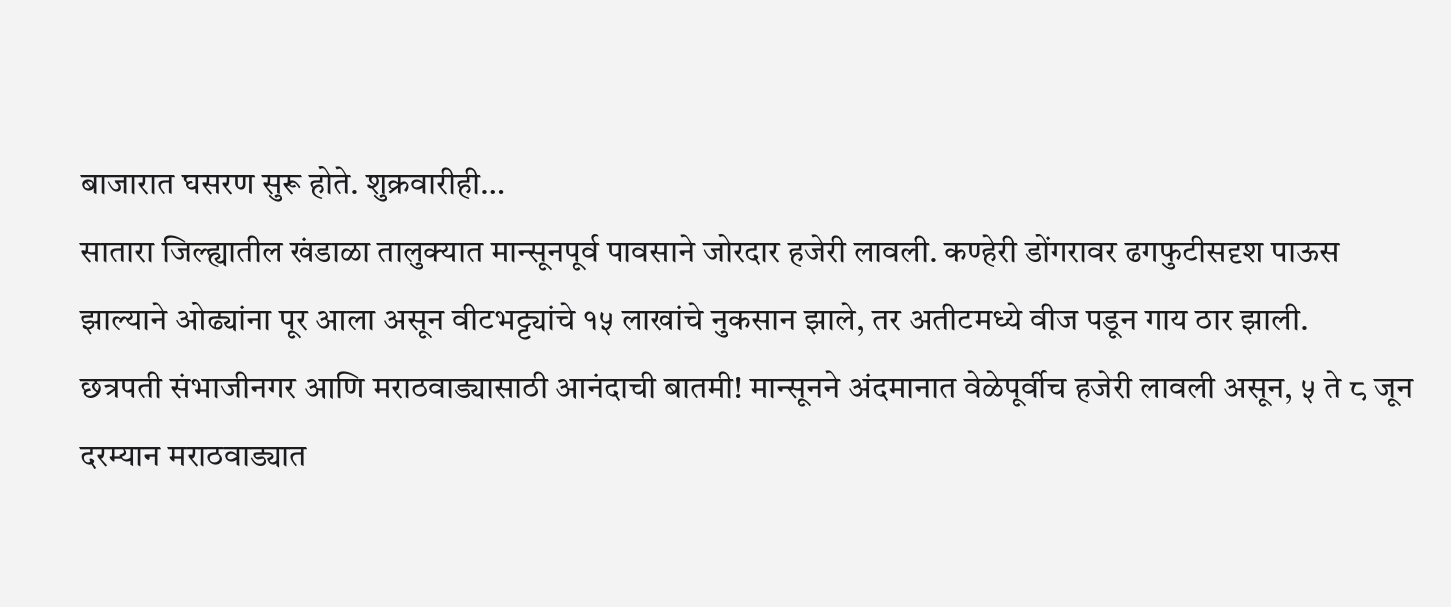बाजारात घसरण सुरू होते. शुक्रवारीही…
सातारा जिल्ह्यातील खंडाळा तालुक्यात मान्सूनपूर्व पावसाने जोरदार हजेरी लावली. कण्हेरी डोंगरावर ढगफुटीसदृश पाऊस झाल्याने ओढ्यांना पूर आला असून वीटभट्ट्यांचे १५ लाखांचे नुकसान झाले, तर अतीटमध्ये वीज पडून गाय ठार झाली.
छत्रपती संभाजीनगर आणि मराठवाड्यासाठी आनंदाची बातमी! मान्सूनने अंदमानात वेळेपूर्वीच हजेरी लावली असून, ५ ते ८ जून दरम्यान मराठवाड्यात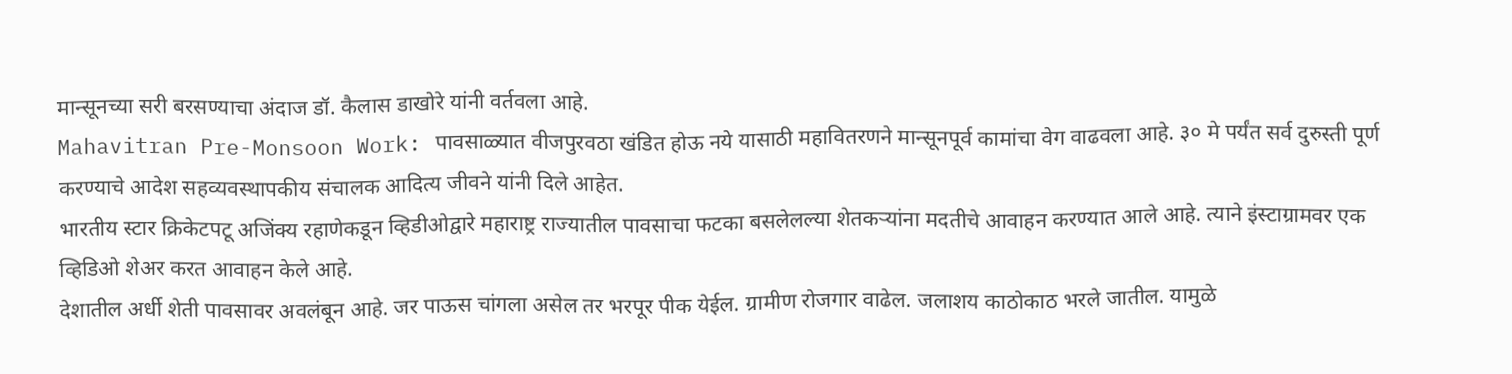मान्सूनच्या सरी बरसण्याचा अंदाज डॉ. कैलास डाखोरे यांनी वर्तवला आहे.
Mahavitran Pre-Monsoon Work: पावसाळ्यात वीजपुरवठा खंडित होऊ नये यासाठी महावितरणने मान्सूनपूर्व कामांचा वेग वाढवला आहे. ३० मे पर्यंत सर्व दुरुस्ती पूर्ण करण्याचे आदेश सहव्यवस्थापकीय संचालक आदित्य जीवने यांनी दिले आहेत.
भारतीय स्टार क्रिकेटपटू अजिंक्य रहाणेकडून व्हिडीओद्वारे महाराष्ट्र राज्यातील पावसाचा फटका बसलेलल्या शेतकऱ्यांना मदतीचे आवाहन करण्यात आले आहे. त्याने इंस्टाग्रामवर एक व्हिडिओ शेअर करत आवाहन केले आहे.
देशातील अर्धी शेती पावसावर अवलंबून आहे. जर पाऊस चांगला असेल तर भरपूर पीक येईल. ग्रामीण रोजगार वाढेल. जलाशय काठोकाठ भरले जातील. यामुळे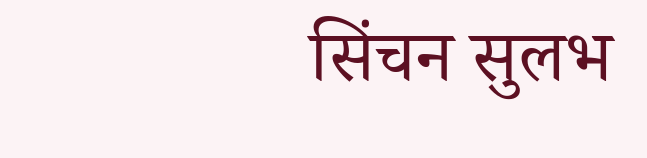सिंचन सुलभ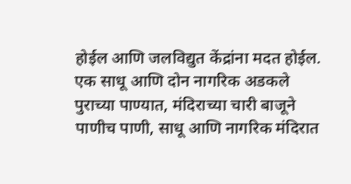होईल आणि जलविद्युत केंद्रांना मदत होईल.
एक साधू आणि दोन नागरिक अडकले पुराच्या पाण्यात, मंदिराच्या चारी बाजूने पाणीच पाणी, साधू आणि नागरिक मंदिरात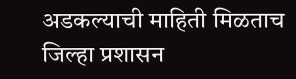अडकल्याची माहिती मिळताच जिल्हा प्रशासन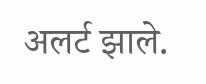अलर्ट झाले.